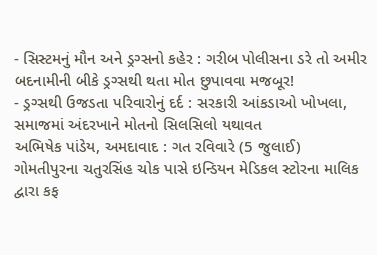- સિસ્ટમનું મૌન અને ડ્રગ્સનો કહેર : ગરીબ પોલીસના ડરે તો અમીર બદનામીની બીકે ડ્રગ્સથી થતા મોત છુપાવવા મજબૂર!
- ડ્રગ્સથી ઉજડતા પરિવારોનું દર્દ : સરકારી આંકડાઓ ખોખલા, સમાજમાં અંદરખાને મોતનો સિલસિલો યથાવત
અભિષેક પાંડેય, અમદાવાદ : ગત રવિવારે (5 જુલાઈ) ગોમતીપુરના ચતુરસિંહ ચોક પાસે ઇન્ડિયન મેડિકલ સ્ટોરના માલિક દ્વારા કફ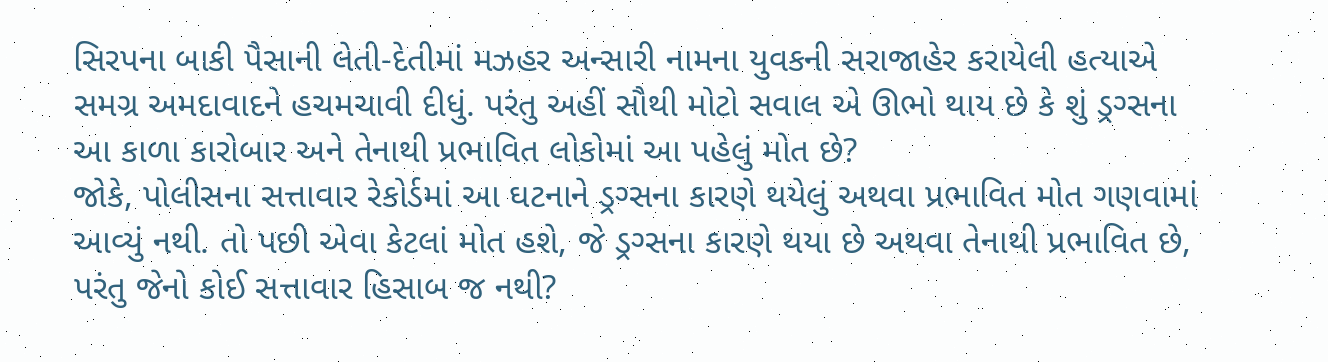સિરપના બાકી પૈસાની લેતી-દેતીમાં મઝહર અન્સારી નામના યુવકની સરાજાહેર કરાયેલી હત્યાએ સમગ્ર અમદાવાદને હચમચાવી દીધું. પરંતુ અહીં સૌથી મોટો સવાલ એ ઊભો થાય છે કે શું ડ્રગ્સના આ કાળા કારોબાર અને તેનાથી પ્રભાવિત લોકોમાં આ પહેલું મોત છે?
જોકે, પોલીસના સત્તાવાર રેકોર્ડમાં આ ઘટનાને ડ્રગ્સના કારણે થયેલું અથવા પ્રભાવિત મોત ગણવામાં આવ્યું નથી. તો પછી એવા કેટલાં મોત હશે, જે ડ્રગ્સના કારણે થયા છે અથવા તેનાથી પ્રભાવિત છે, પરંતુ જેનો કોઈ સત્તાવાર હિસાબ જ નથી?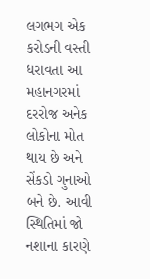લગભગ એક કરોડની વસ્તી ધરાવતા આ મહાનગરમાં દરરોજ અનેક લોકોના મોત થાય છે અને સેંકડો ગુનાઓ બને છે. આવી સ્થિતિમાં જો નશાના કારણે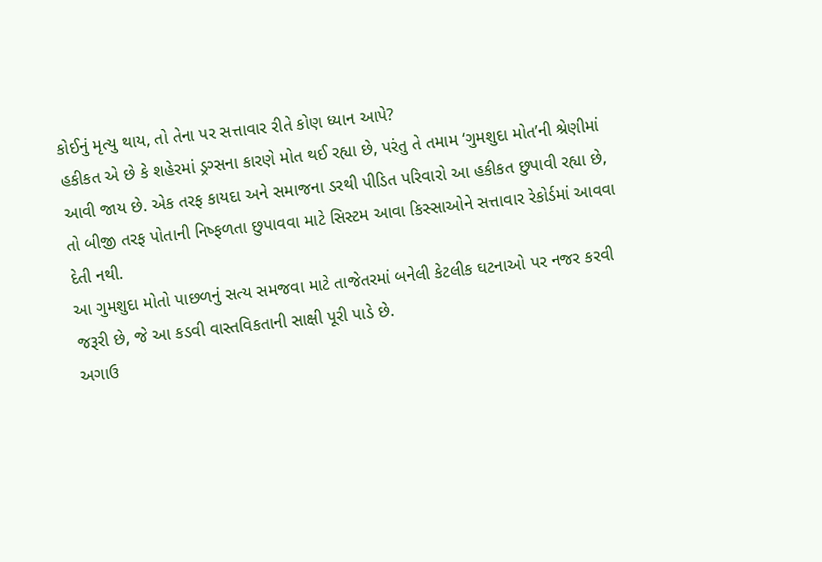કોઈનું મૃત્યુ થાય, તો તેના પર સત્તાવાર રીતે કોણ ધ્યાન આપે?
હકીકત એ છે કે શહેરમાં ડ્રગ્સના કારણે મોત થઈ રહ્યા છે, પરંતુ તે તમામ ‘ગુમશુદા મોત’ની શ્રેણીમાં આવી જાય છે. એક તરફ કાયદા અને સમાજના ડરથી પીડિત પરિવારો આ હકીકત છુપાવી રહ્યા છે, તો બીજી તરફ પોતાની નિષ્ફળતા છુપાવવા માટે સિસ્ટમ આવા કિસ્સાઓને સત્તાવાર રેકોર્ડમાં આવવા દેતી નથી.
આ ગુમશુદા મોતો પાછળનું સત્ય સમજવા માટે તાજેતરમાં બનેલી કેટલીક ઘટનાઓ પર નજર કરવી જરૂરી છે, જે આ કડવી વાસ્તવિકતાની સાક્ષી પૂરી પાડે છે.
અગાઉ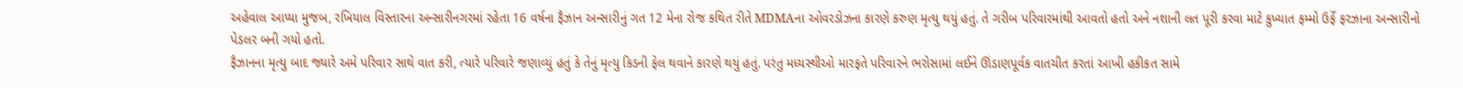અહેવાલ આપ્યા મુજબ, રખિયાલ વિસ્તારના અન્સારીનગરમાં રહેતા 16 વર્ષના ફૈઝાન અન્સારીનું ગત 12 મેના રોજ કથિત રીતે MDMAના ઓવરડોઝના કારણે કરુણ મૃત્યુ થયું હતું. તે ગરીબ પરિવારમાંથી આવતો હતો અને નશાની લત પૂરી કરવા માટે કુખ્યાત ફમ્મો ઉર્ફે ફરઝાના અન્સારીનો પેડલર બની ગયો હતો.
ફૈઝાનના મૃત્યુ બાદ જ્યારે અમે પરિવાર સાથે વાત કરી, ત્યારે પરિવારે જણાવ્યું હતું કે તેનું મૃત્યુ કિડની ફેલ થવાને કારણે થયું હતું. પરંતુ મધ્યસ્થીઓ મારફતે પરિવારને ભરોસામાં લઈને ઊંડાણપૂર્વક વાતચીત કરતાં આખી હકીકત સામે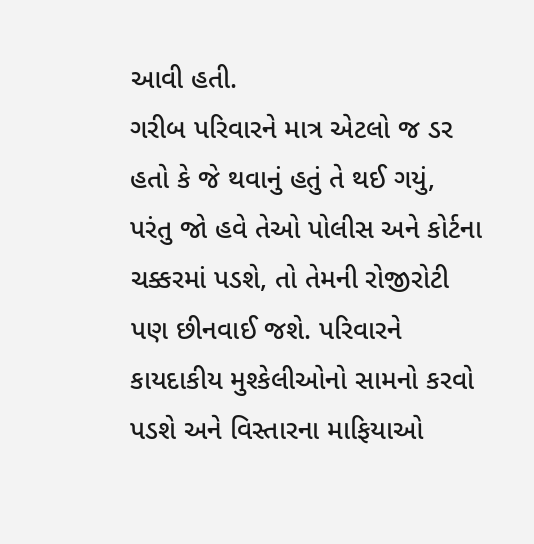આવી હતી.
ગરીબ પરિવારને માત્ર એટલો જ ડર હતો કે જે થવાનું હતું તે થઈ ગયું, પરંતુ જો હવે તેઓ પોલીસ અને કોર્ટના ચક્કરમાં પડશે, તો તેમની રોજીરોટી પણ છીનવાઈ જશે. પરિવારને કાયદાકીય મુશ્કેલીઓનો સામનો કરવો પડશે અને વિસ્તારના માફિયાઓ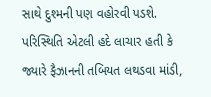સાથે દુશ્મની પણ વહોરવી પડશે.
પરિસ્થિતિ એટલી હદે લાચાર હતી કે જ્યારે ફૈઝાનની તબિયત લથડવા માંડી,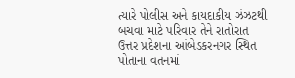ત્યારે પોલીસ અને કાયદાકીય ઝંઝટથી બચવા માટે પરિવાર તેને રાતોરાત ઉત્તર પ્રદેશના આંબેડકરનગર સ્થિત પોતાના વતનમાં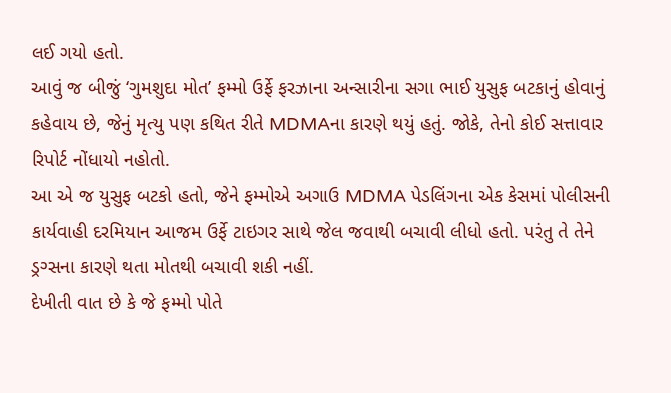લઈ ગયો હતો.
આવું જ બીજું ‘ગુમશુદા મોત’ ફમ્મો ઉર્ફે ફરઝાના અન્સારીના સગા ભાઈ યુસુફ બટકાનું હોવાનું કહેવાય છે, જેનું મૃત્યુ પણ કથિત રીતે MDMAના કારણે થયું હતું. જોકે, તેનો કોઈ સત્તાવાર રિપોર્ટ નોંધાયો નહોતો.
આ એ જ યુસુફ બટકો હતો, જેને ફમ્મોએ અગાઉ MDMA પેડલિંગના એક કેસમાં પોલીસની કાર્યવાહી દરમિયાન આજમ ઉર્ફે ટાઇગર સાથે જેલ જવાથી બચાવી લીધો હતો. પરંતુ તે તેને ડ્રગ્સના કારણે થતા મોતથી બચાવી શકી નહીં.
દેખીતી વાત છે કે જે ફમ્મો પોતે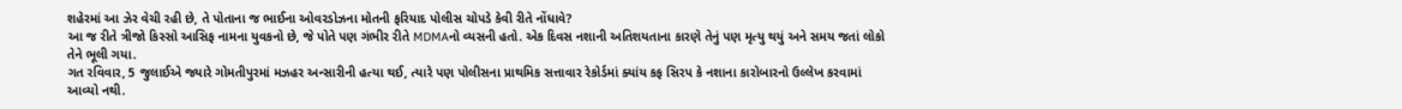શહેરમાં આ ઝેર વેચી રહી છે, તે પોતાના જ ભાઈના ઓવરડોઝના મોતની ફરિયાદ પોલીસ ચોપડે કેવી રીતે નોંધાવે?
આ જ રીતે ત્રીજો કિસ્સો આસિફ નામના યુવકનો છે, જે પોતે પણ ગંભીર રીતે MDMAનો વ્યસની હતો. એક દિવસ નશાની અતિશયતાના કારણે તેનું પણ મૃત્યુ થયું અને સમય જતાં લોકો તેને ભૂલી ગયા.
ગત રવિવાર, 5 જુલાઈએ જ્યારે ગોમતીપુરમાં મઝહર અન્સારીની હત્યા થઈ, ત્યારે પણ પોલીસના પ્રાથમિક સત્તાવાર રેકોર્ડમાં ક્યાંય કફ સિરપ કે નશાના કારોબારનો ઉલ્લેખ કરવામાં આવ્યો નથી.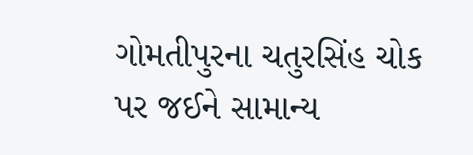ગોમતીપુરના ચતુરસિંહ ચોક પર જઈને સામાન્ય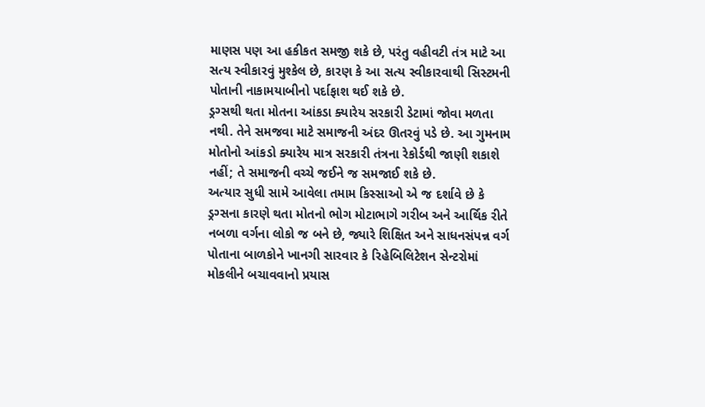માણસ પણ આ હકીકત સમજી શકે છે, પરંતુ વહીવટી તંત્ર માટે આ સત્ય સ્વીકારવું મુશ્કેલ છે, કારણ કે આ સત્ય સ્વીકારવાથી સિસ્ટમની પોતાની નાકામયાબીનો પર્દાફાશ થઈ શકે છે.
ડ્રગ્સથી થતા મોતના આંકડા ક્યારેય સરકારી ડેટામાં જોવા મળતા નથી. તેને સમજવા માટે સમાજની અંદર ઊતરવું પડે છે. આ ગુમનામ મોતોનો આંકડો ક્યારેય માત્ર સરકારી તંત્રના રેકોર્ડથી જાણી શકાશે નહીં; તે સમાજની વચ્ચે જઈને જ સમજાઈ શકે છે.
અત્યાર સુધી સામે આવેલા તમામ કિસ્સાઓ એ જ દર્શાવે છે કે ડ્રગ્સના કારણે થતા મોતનો ભોગ મોટાભાગે ગરીબ અને આર્થિક રીતે નબળા વર્ગના લોકો જ બને છે, જ્યારે શિક્ષિત અને સાધનસંપન્ન વર્ગ પોતાના બાળકોને ખાનગી સારવાર કે રિહેબિલિટેશન સેન્ટરોમાં મોકલીને બચાવવાનો પ્રયાસ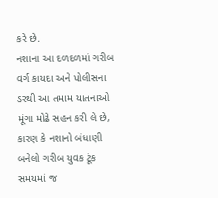કરે છે.
નશાના આ દળદળમાં ગરીબ વર્ગ કાયદા અને પોલીસના ડરથી આ તમામ યાતનાઓ મૂંગા મોઢે સહન કરી લે છે, કારણ કે નશાનો બંધાણી બનેલો ગરીબ યુવક ટૂંક સમયમાં જ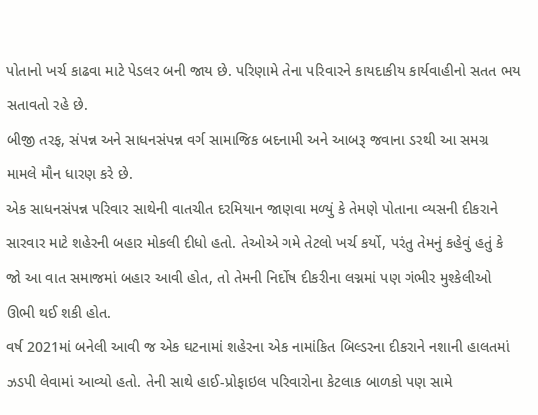પોતાનો ખર્ચ કાઢવા માટે પેડલર બની જાય છે. પરિણામે તેના પરિવારને કાયદાકીય કાર્યવાહીનો સતત ભય સતાવતો રહે છે.
બીજી તરફ, સંપન્ન અને સાધનસંપન્ન વર્ગ સામાજિક બદનામી અને આબરૂ જવાના ડરથી આ સમગ્ર મામલે મૌન ધારણ કરે છે.
એક સાધનસંપન્ન પરિવાર સાથેની વાતચીત દરમિયાન જાણવા મળ્યું કે તેમણે પોતાના વ્યસની દીકરાને સારવાર માટે શહેરની બહાર મોકલી દીધો હતો. તેઓએ ગમે તેટલો ખર્ચ કર્યો, પરંતુ તેમનું કહેવું હતું કે જો આ વાત સમાજમાં બહાર આવી હોત, તો તેમની નિર્દોષ દીકરીના લગ્નમાં પણ ગંભીર મુશ્કેલીઓ ઊભી થઈ શકી હોત.
વર્ષ 2021માં બનેલી આવી જ એક ઘટનામાં શહેરના એક નામાંકિત બિલ્ડરના દીકરાને નશાની હાલતમાં ઝડપી લેવામાં આવ્યો હતો. તેની સાથે હાઈ-પ્રોફાઇલ પરિવારોના કેટલાક બાળકો પણ સામે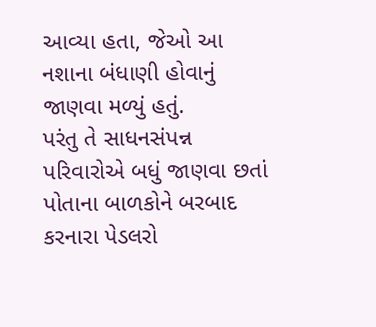આવ્યા હતા, જેઓ આ નશાના બંધાણી હોવાનું જાણવા મળ્યું હતું.
પરંતુ તે સાધનસંપન્ન પરિવારોએ બધું જાણવા છતાં પોતાના બાળકોને બરબાદ કરનારા પેડલરો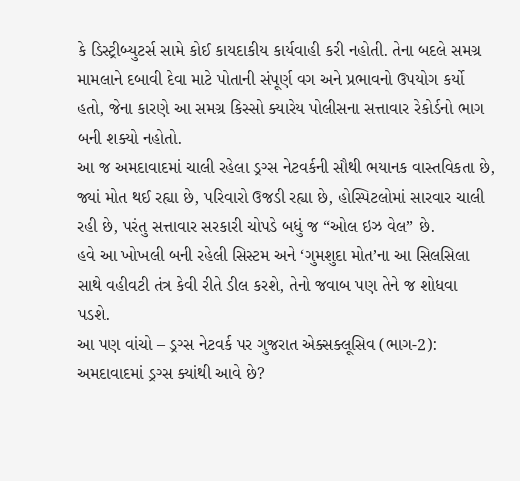કે ડિસ્ટ્રીબ્યુટર્સ સામે કોઈ કાયદાકીય કાર્યવાહી કરી નહોતી. તેના બદલે સમગ્ર મામલાને દબાવી દેવા માટે પોતાની સંપૂર્ણ વગ અને પ્રભાવનો ઉપયોગ કર્યો હતો, જેના કારણે આ સમગ્ર કિસ્સો ક્યારેય પોલીસના સત્તાવાર રેકોર્ડનો ભાગ બની શક્યો નહોતો.
આ જ અમદાવાદમાં ચાલી રહેલા ડ્રગ્સ નેટવર્કની સૌથી ભયાનક વાસ્તવિકતા છે, જ્યાં મોત થઈ રહ્યા છે, પરિવારો ઉજડી રહ્યા છે, હોસ્પિટલોમાં સારવાર ચાલી રહી છે, પરંતુ સત્તાવાર સરકારી ચોપડે બધું જ “ઓલ ઇઝ વેલ” છે.
હવે આ ખોખલી બની રહેલી સિસ્ટમ અને ‘ગુમશુદા મોત’ના આ સિલસિલા સાથે વહીવટી તંત્ર કેવી રીતે ડીલ કરશે, તેનો જવાબ પણ તેને જ શોધવા પડશે.
આ પણ વાંચો – ડ્રગ્સ નેટવર્ક પર ગુજરાત એક્સક્લૂસિવ (ભાગ-2): અમદાવાદમાં ડ્રગ્સ ક્યાંથી આવે છે?